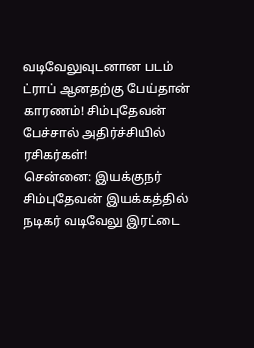வடிவேலுவுடனான படம் ட்ராப் ஆனதற்கு பேய்தான் காரணம்! சிம்புதேவன் பேச்சால் அதிர்ச்சியில் ரசிகர்கள்!
சென்னை: இயக்குநர் சிம்புதேவன் இயக்கத்தில் நடிகர் வடிவேலு இரட்டை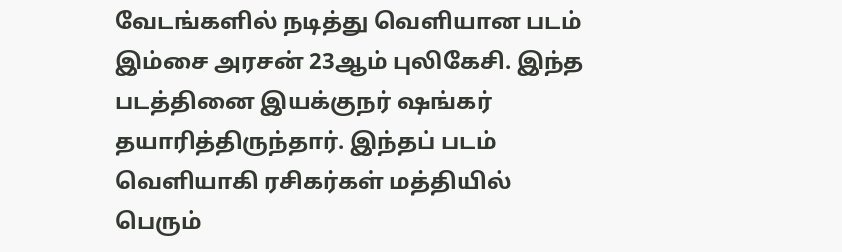வேடங்களில் நடித்து வெளியான படம் இம்சை அரசன் 23ஆம் புலிகேசி. இந்த படத்தினை இயக்குநர் ஷங்கர் தயாரித்திருந்தார். இந்தப் படம் வெளியாகி ரசிகர்கள் மத்தியில் பெரும்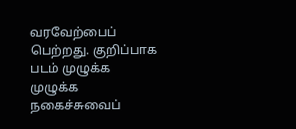வரவேற்பைப் பெற்றது. குறிப்பாக படம் முழுக்க முழுக்க நகைச்சுவைப்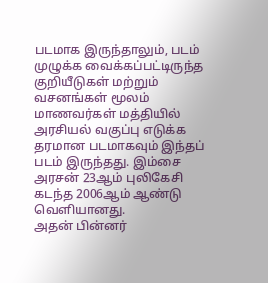படமாக இருந்தாலும், படம் முழுக்க வைக்கப்பட்டிருந்த குறியீடுகள் மற்றும் வசனங்கள் மூலம் மாணவர்கள் மத்தியில் அரசியல் வகுப்பு எடுக்க தரமான படமாகவும் இந்தப் படம் இருந்தது. இம்சை அரசன் 23ஆம் புலிகேசி கடந்த 2006ஆம் ஆண்டு வெளியானது.
அதன் பின்னர்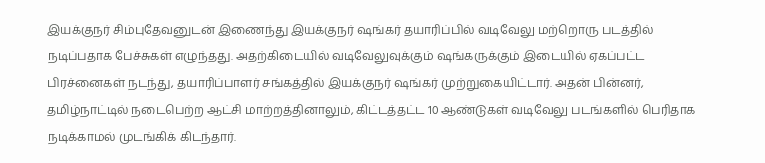இயக்குநர் சிம்புதேவனுடன் இணைந்து இயக்குநர் ஷங்கர் தயாரிப்பில் வடிவேலு மற்றொரு படத்தில் நடிப்பதாக பேச்சுகள் எழுந்தது. அதற்கிடையில் வடிவேலுவுக்கும் ஷங்கருக்கும் இடையில் ஏகப்பட்ட பிரச்னைகள் நடந்து, தயாரிப்பாளர் சங்கத்தில் இயக்குநர் ஷங்கர் முற்றுகையிட்டார். அதன் பின்னர், தமிழ்நாட்டில் நடைபெற்ற ஆட்சி மாற்றத்தினாலும், கிட்டத்தட்ட 10 ஆண்டுகள் வடிவேலு படங்களில் பெரிதாக நடிக்காமல் முடங்கிக் கிடந்தார்.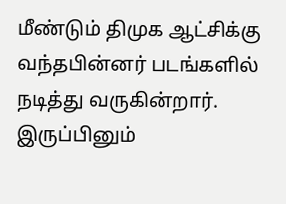மீண்டும் திமுக ஆட்சிக்கு வந்தபின்னர் படங்களில் நடித்து வருகின்றார். இருப்பினும்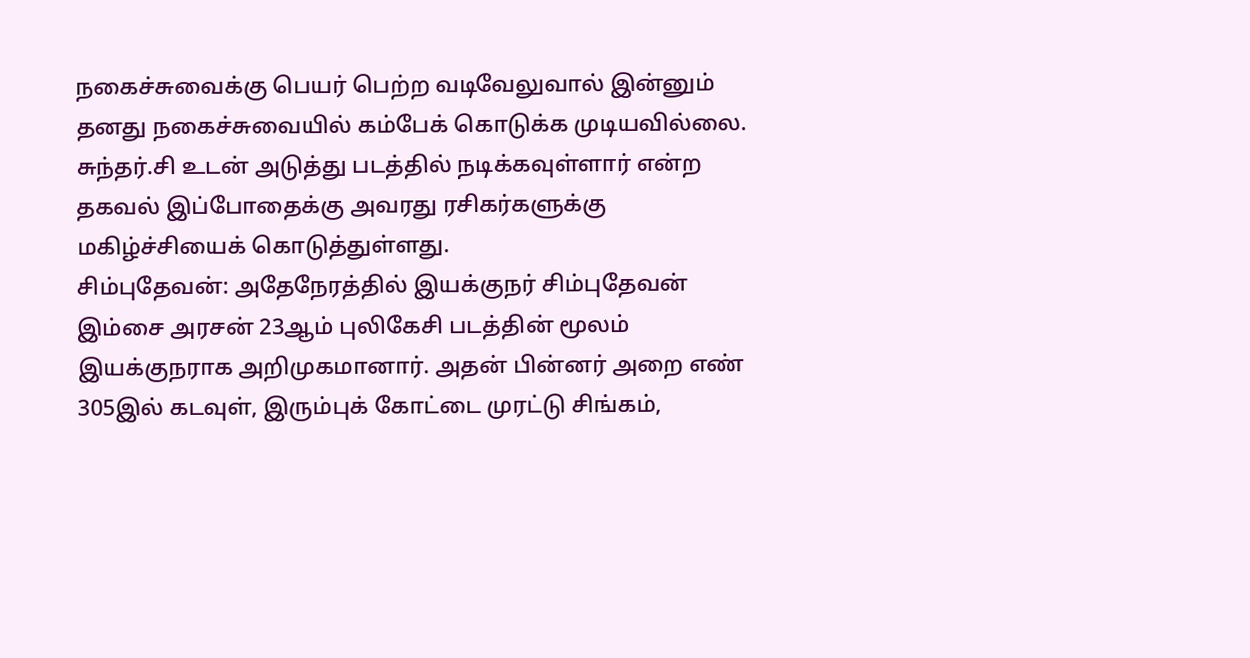நகைச்சுவைக்கு பெயர் பெற்ற வடிவேலுவால் இன்னும் தனது நகைச்சுவையில் கம்பேக் கொடுக்க முடியவில்லை. சுந்தர்.சி உடன் அடுத்து படத்தில் நடிக்கவுள்ளார் என்ற தகவல் இப்போதைக்கு அவரது ரசிகர்களுக்கு மகிழ்ச்சியைக் கொடுத்துள்ளது.
சிம்புதேவன்: அதேநேரத்தில் இயக்குநர் சிம்புதேவன் இம்சை அரசன் 23ஆம் புலிகேசி படத்தின் மூலம் இயக்குநராக அறிமுகமானார். அதன் பின்னர் அறை எண் 305இல் கடவுள், இரும்புக் கோட்டை முரட்டு சிங்கம்,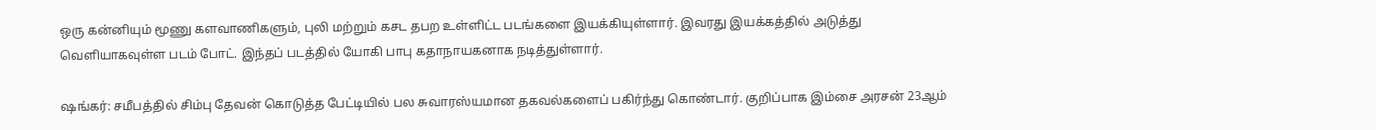ஒரு கன்னியும் மூணு களவாணிகளும், புலி மற்றும் கசட தபற உள்ளிட்ட படங்களை இயக்கியுள்ளார். இவரது இயக்கத்தில் அடுத்து வெளியாகவுள்ள படம் போட். இந்தப் படத்தில் யோகி பாபு கதாநாயகனாக நடித்துள்ளார்.

ஷங்கர்: சமீபத்தில் சிம்பு தேவன் கொடுத்த பேட்டியில் பல சுவாரஸ்யமான தகவல்களைப் பகிர்ந்து கொண்டார். குறிப்பாக இம்சை அரசன் 23ஆம்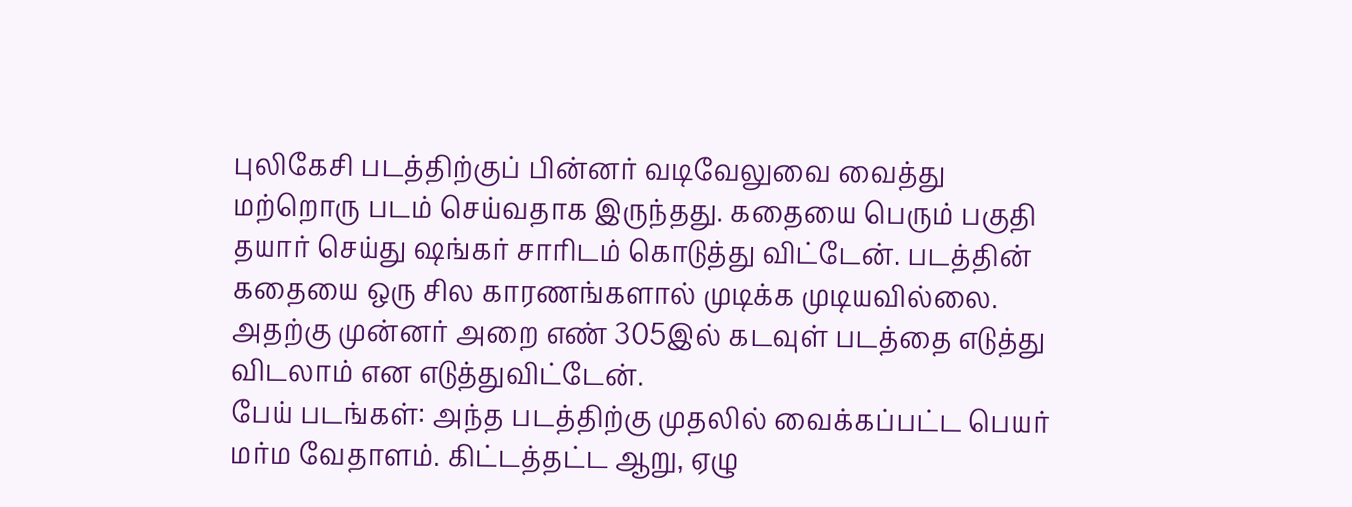புலிகேசி படத்திற்குப் பின்னர் வடிவேலுவை வைத்து மற்றொரு படம் செய்வதாக இருந்தது. கதையை பெரும் பகுதி தயார் செய்து ஷங்கர் சாரிடம் கொடுத்து விட்டேன். படத்தின் கதையை ஒரு சில காரணங்களால் முடிக்க முடியவில்லை. அதற்கு முன்னர் அறை எண் 305இல் கடவுள் படத்தை எடுத்து விடலாம் என எடுத்துவிட்டேன்.
பேய் படங்கள்: அந்த படத்திற்கு முதலில் வைக்கப்பட்ட பெயர் மர்ம வேதாளம். கிட்டத்தட்ட ஆறு, ஏழு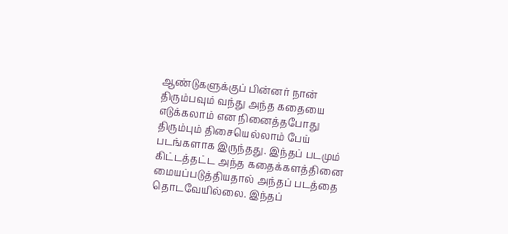ஆண்டுகளுக்குப் பின்னர் நான் திரும்பவும் வந்து அந்த கதையை எடுக்கலாம் என நினைத்தபோது திரும்பும் திசையெல்லாம் பேய் படங்களாக இருந்தது. இந்தப் படமும் கிட்டத்தட்ட அந்த கதைக்களத்தினை மையப்படுத்தியதால் அந்தப் படத்தை தொடவேயில்லை. இந்தப்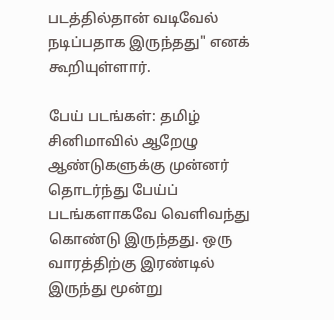படத்தில்தான் வடிவேல் நடிப்பதாக இருந்தது" எனக் கூறியுள்ளார்.

பேய் படங்கள்: தமிழ் சினிமாவில் ஆறேழு ஆண்டுகளுக்கு முன்னர் தொடர்ந்து பேய்ப் படங்களாகவே வெளிவந்து கொண்டு இருந்தது. ஒரு வாரத்திற்கு இரண்டில் இருந்து மூன்று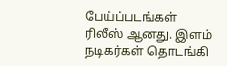பேய்ப்படங்கள் ரிலீஸ் ஆனது. இளம் நடிகர்கள் தொடங்கி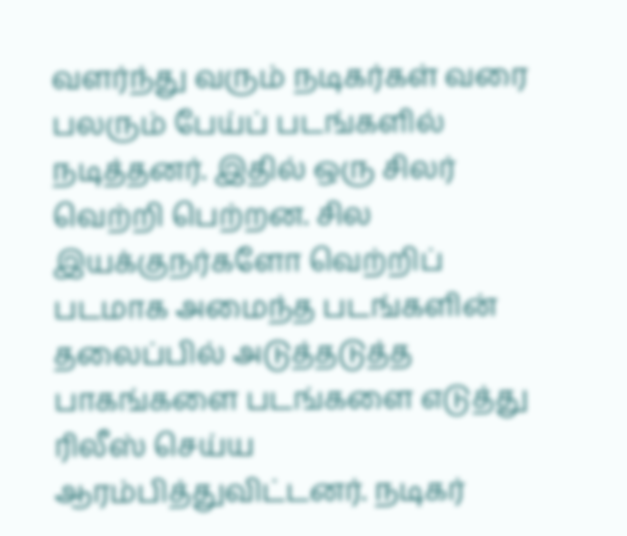வளர்ந்து வரும் நடிகர்கள் வரை பலரும் பேய்ப் படங்களில் நடித்தனர். இதில் ஒரு சிலர் வெற்றி பெற்றன. சில இயக்குநர்களோ வெற்றிப் படமாக அமைந்த படங்களின் தலைப்பில் அடுத்தடுத்த பாகங்களை படங்களை எடுத்து ரிலீஸ் செய்ய ஆரம்பித்துவிட்டனர். நடிகர்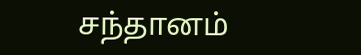சந்தானம்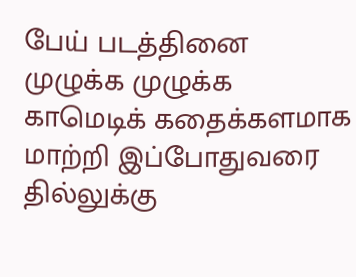பேய் படத்தினை முழுக்க முழுக்க காமெடிக் கதைக்களமாக மாற்றி இப்போதுவரை தில்லுக்கு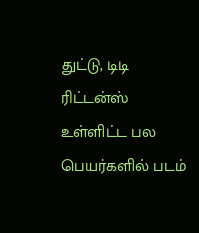துட்டு, டிடி ரிட்டன்ஸ் உள்ளிட்ட பல பெயர்களில் படம்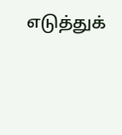எடுத்துக்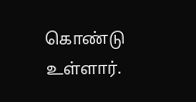கொண்டு உள்ளார்.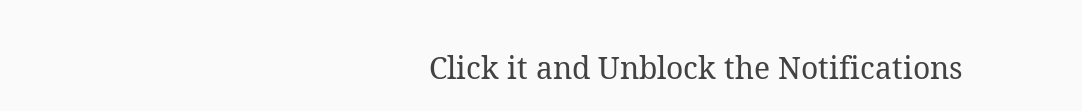Click it and Unblock the Notifications